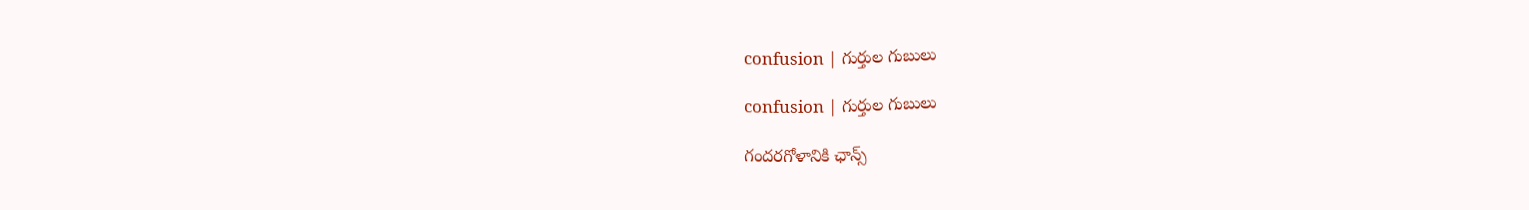confusion | గుర్తుల గుబులు

confusion | గుర్తుల గుబులు

గందరగోళానికి ఛాన్స్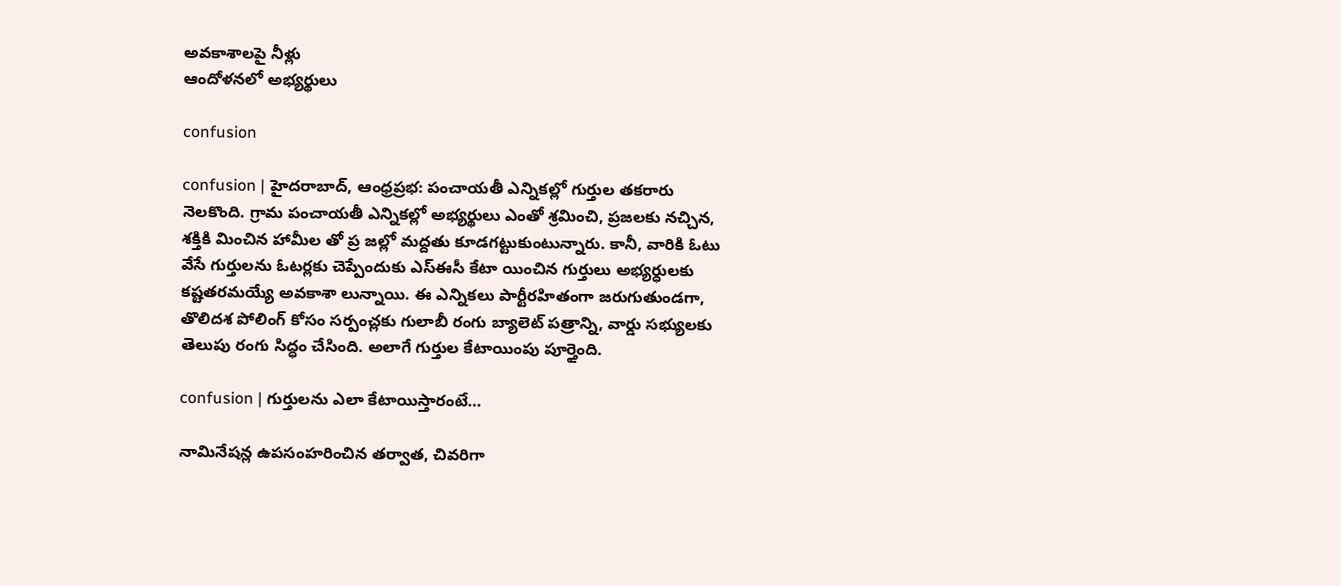అవకాశాలపై నీళ్లు
ఆందోళనలో అభ్యర్థులు

confusion

confusion | హైదరాబాద్, ఆంధ్రప్రభ: పంచాయతీ ఎన్నికల్లో గుర్తుల తకరారు నెలకొంది. గ్రామ పంచాయతీ ఎన్నికల్లో అభ్యర్థులు ఎంతో శ్రమించి, ప్రజలకు నచ్చిన, శక్తికి మించిన హామీల తో ప్ర జల్లో మద్దతు కూడగట్టుకుంటున్నారు. కానీ, వారికి ఓటు వేసే గుర్తులను ఓటర్లకు చెప్పేందుకు ఎస్ఈసీ కేటా యించిన గుర్తులు అభ్యర్ధులకు కష్టతరమయ్యే అవకాశా లున్నాయి. ఈ ఎన్నికలు పార్టీరహితంగా జరుగుతుండగా, తొలిదశ పోలింగ్ కోసం సర్పంచ్లకు గులాబీ రంగు బ్యాలెట్ పత్రాన్ని, వార్డు సభ్యులకు తెలుపు రంగు సిద్ధం చేసింది. అలాగే గుర్తుల కేటాయింపు పూర్తైంది.

confusion | గుర్తులను ఎలా కేటాయిస్తారంటే…

నామినేషన్ల ఉపసంహరించిన తర్వాత, చివరిగా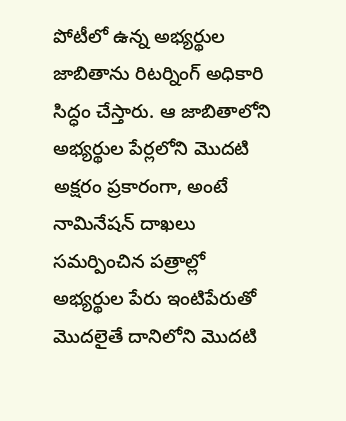పోటీలో ఉన్న అభ్యర్థుల జాబితాను రిటర్నింగ్ అధికారి సిద్ధం చేస్తారు. ఆ జాబితాలోని అభ్యర్థుల పేర్లలోని మొదటి అక్షరం ప్రకారంగా, అంటే నామినేషన్ దాఖలు సమర్పించిన పత్రాల్లో అభ్యర్థుల పేరు ఇంటిపేరుతో మొదలైతే దానిలోని మొదటి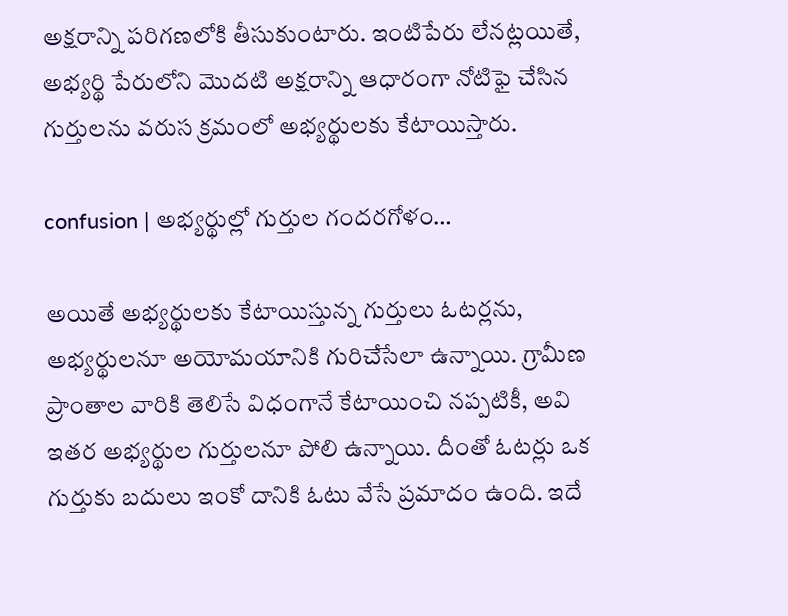అక్షరాన్ని పరిగణలోకి తీసుకుంటారు. ఇంటిపేరు లేనట్లయితే, అభ్యర్థి పేరులోని మొదటి అక్షరాన్ని ఆధారంగా నోటిఫై చేసిన గుర్తులను వరుస క్రమంలో అభ్యర్థులకు కేటాయిస్తారు.

confusion | అభ్యర్థుల్లో గుర్తుల గందరగోళం…

అయితే అభ్యర్థులకు కేటాయిస్తున్న గుర్తులు ఓటర్లను, అభ్యర్థులనూ అయోమయానికి గురిచేసేలా ఉన్నాయి. గ్రామీణ ప్రాంతాల వారికి తెలిసే విధంగానే కేటాయించి నప్పటికీ, అవి ఇతర అభ్యర్థుల గుర్తులనూ పోలి ఉన్నాయి. దీంతో ఓటర్లు ఒక గుర్తుకు బదులు ఇంకో దానికి ఓటు వేసే ప్రమాదం ఉంది. ఇదే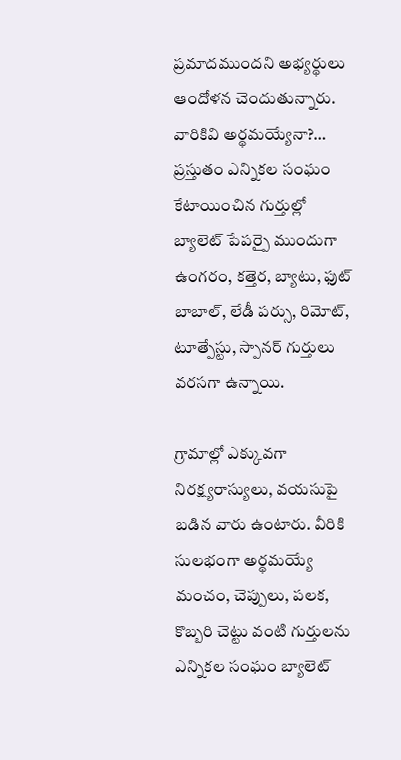ప్రమాదముందని అభ్యర్థులు ఆందోళన చెందుతున్నారు. వారికివి అర్థమయ్యేనా?…
ప్రస్తుతం ఎన్నికల సంఘం కేటాయించిన గుర్తుల్లో బ్యాలెట్ పేపర్పై ముందుగా ఉంగరం, కత్తెర, బ్యాటు, ఫుట్ బాబాల్, లేడీ పర్సు, రిమోట్, టూత్పేస్టు, స్పానర్ గుర్తులు వరసగా ఉన్నాయి.

గ్రామాల్లో ఎక్కువగా నిరక్ష్యరాస్యులు, వయసుపై బడిన వారు ఉంటారు. వీరికి సులభంగా అర్థమయ్యే మంచం, చెప్పులు, పలక, కొబ్బరి చెట్టు వంటి గుర్తులను ఎన్నికల సంఘం బ్యాలెట్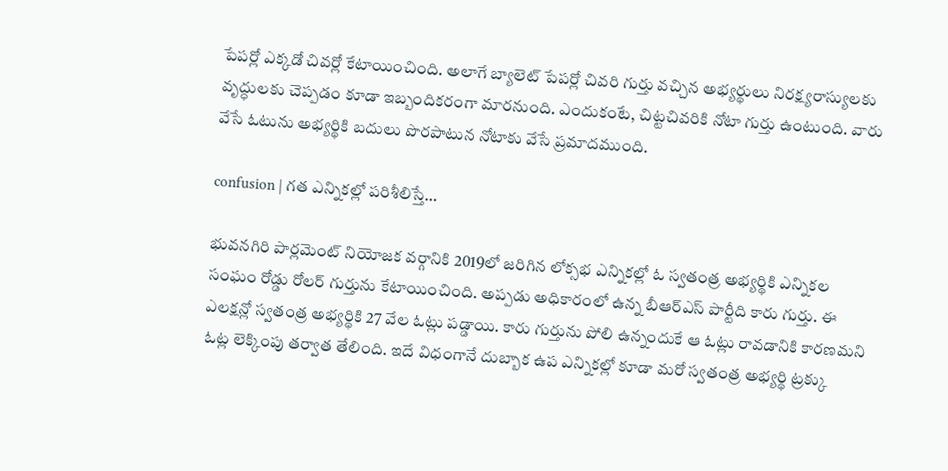పేపర్లో ఎక్కడో చివర్లో కేటాయించింది. అలాగే బ్యాలెట్ పేపర్లో చివరి గుర్తు వచ్చిన అభ్యర్థులు నిరక్ష్యరాస్యులకు వృద్ధులకు చెప్పడం కూడా ఇబ్బందికరంగా మారనుంది. ఎందుకంటే, చిట్టచివరికి నోటా గుర్తు ఉంటుంది. వారు వేసే ఓటును అభ్యర్థికి బదులు పొరపాటున నోటాకు వేసే ప్రమాదముంది.

confusion | గత ఎన్నికల్లో పరిశీలిస్తే…

భువనగిరి పార్లమెంట్ నియోజక వర్గానికి 2019లో జరిగిన లోక్సభ ఎన్నికల్లో ఓ స్వతంత్ర అభ్యర్థికి ఎన్నికల సంఘం రోడ్డు రోలర్ గుర్తును కేటాయించింది. అప్పడు అధికారంలో ఉన్న బీఆర్ఎస్ పార్టీది కారు గుర్తు. ఈ ఎలక్షన్లో స్వతంత్ర అభ్యర్థికి 27 వేల ఓట్లు పడ్డాయి. కారు గుర్తును పోలి ఉన్నందుకే ఆ ఓట్లు రావడానికి కారణమని ఓట్ల లెక్కింపు తర్వాత తేలింది. ఇదే విధంగానే దుబ్బాక ఉప ఎన్నికల్లో కూడా మరో స్వతంత్ర అభ్యర్థి ట్రక్కు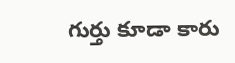గుర్తు కూడా కారు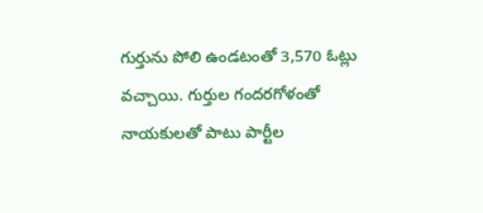గుర్తును పోలి ఉండటంతో 3,570 ఓట్లు వచ్చాయి. గుర్తుల గందరగోళంతో నాయకులతో పాటు పార్టీల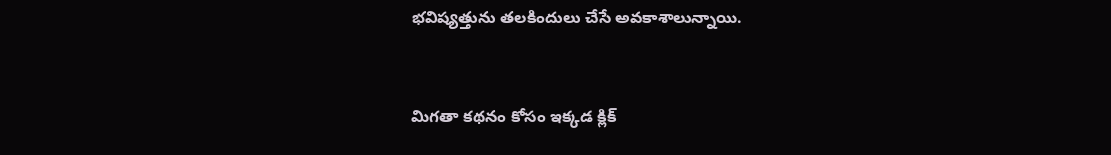భవిష్యత్తును తలకిందులు చేసే అవకాశాలున్నాయి.


మిగతా కథనం కోసం ఇక్కడ క్లిక్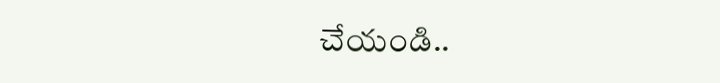చేయండి..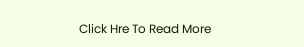Click Hre To Read More